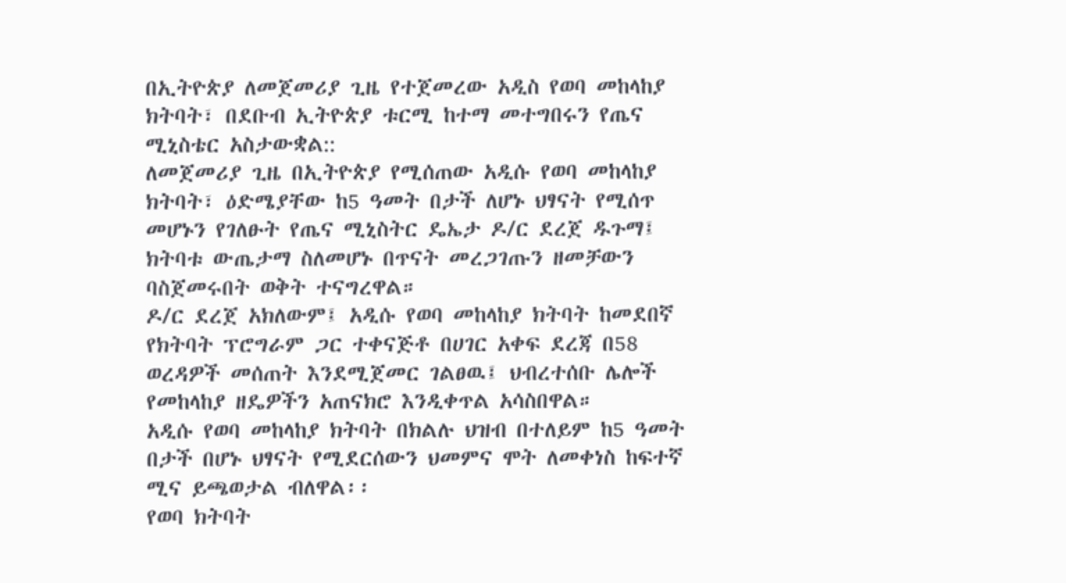በኢትዮጵያ ለመጀመሪያ ጊዜ የተጀመረው አዲስ የወባ መከላከያ ክትባት፣ በደቡብ ኢትዮጵያ ቱርሚ ከተማ መተግበሩን የጤና ሚኒስቴር አስታውቋል::
ለመጀመሪያ ጊዜ በኢትዮጵያ የሚሰጠው አዲሱ የወባ መከላከያ ክትባት፣ ዕድሜያቸው ከ5 ዓመት በታች ለሆኑ ህፃናት የሚሰጥ መሆኑን የገለፁት የጤና ሚኒስትር ዴኤታ ዶ/ር ደረጀ ዱጉማ፤ ክትባቱ ውጤታማ ስለመሆኑ በጥናት መረጋገጡን ዘመቻውን ባስጀመሩበት ወቅት ተናግረዋል።
ዶ/ር ደረጀ አክለውም፤ አዲሱ የወባ መከላከያ ክትባት ከመደበኛ የክትባት ፕሮግራም ጋር ተቀናጅቶ በሀገር አቀፍ ደረጃ በ58 ወረዳዎች መሰጠት እንደሚጀመር ገልፀዉ፤ ህብረተሰቡ ሌሎች የመከላከያ ዘዴዎችን አጠናክሮ እንዲቀጥል አሳስበዋል።
አዲሱ የወባ መከላከያ ክትባት በክልሉ ህዝብ በተለይም ከ5 ዓመት በታች በሆኑ ህፃናት የሚደርሰውን ህመምና ሞት ለመቀነስ ከፍተኛ ሚና ይጫወታል ብለዋል፡፡
የወባ ክትባት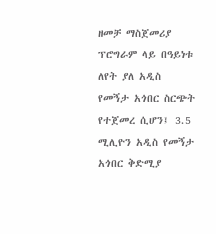ዘመቻ ማስጀመሪያ ፕሮግራም ላይ በዓይነቱ ለየት ያለ አዲስ የመኝታ አጎበር ስርጭት የተጀመረ ሲሆን፤ 3.5 ሚሊዮን አዲስ የመኝታ አጎበር ቅድሚያ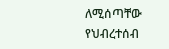ለሚሰጣቸው የህብረተሰብ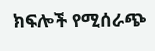ክፍሎች የሚሰራጭ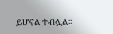ይሆናል ተብሏል፡፡